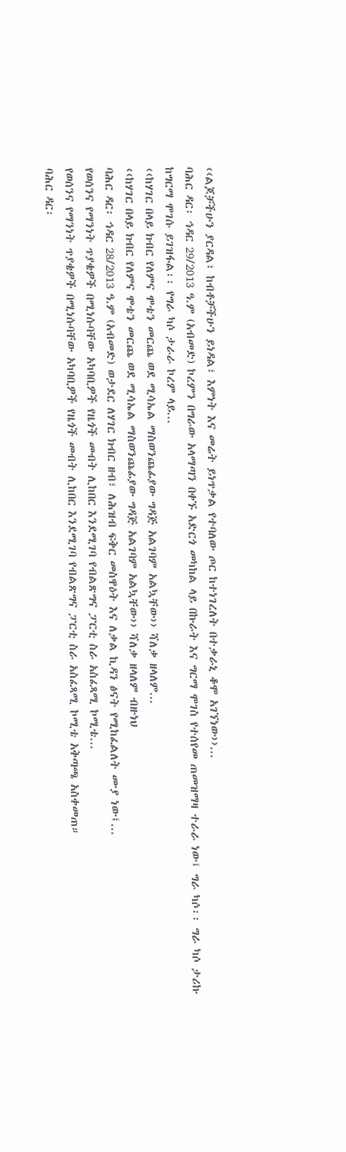‹‹ልጆቻችሁን ያርዳል፣ ከብቶቻችሁን ይነዳል፣ እምነት እና መሬት ይነጥቃል የተባለው ጦር ከተነገረለት በተቃራኒ ቆሞ አገኘነው››...
ባሕር ዳር፡ ኅዳር 29/2013 ዓ.ም (አብመድ) ኮረምን በግራው አላማጣን በቀኙ አድርጎ መካከል ላይ በኩራት እና ግርማ ሞገስ የተሰየመ ጠመዝማዛ ተራራ ነው፤ ግራ ካሶ፡፡ ግራ ካሶ ታሪኩ ከግርማ ሞገሱ ይገዝፋል፡፡ የግራ ካሶ ታራራ ኮረም ላይ...
‹‹ከሃገር በላይ ክብር የለምና ሞቴን መርጨ ወደ ሚሳኤል ማስወንጨፊያው ግዳጅ አልገባም አልኳቸው›› ሻለቃ ዘላለም...
‹‹ከሃገር በላይ ክብር የለምና ሞቴን መርጨ ወደ ሚሳኤል ማስወንጨፊያው ግዳጅ አልገባም አልኳቸው›› ሻለቃ ዘላለም ብዙነህ
ባሕር ዳር፡ ኅዳር 28/2013 ዓ.ም (አብመድ) ወታደር ለሃገር ክብር ዘብ፣ ለሕዝብ ፍቅር መስዋዕት እና ለቃል ኪዳን ፅናት የሚከፈልለት ሙያ ነው፤...
የወሰንና የማንነት ጥያቄዎች በሚነሱባቸው አካባቢዎች የዜጎች መብት ሊከበር እንደሚገባ የብልጽግና ፓርቲ ስራ አስፈጻሚ ኮሚቴ...
የወሰንና የማንነት ጥያቄዎች በሚነሱባቸው አካባቢዎች የዜጎች መብት ሊከበር እንደሚገባ የብልጽግና ፓርቲ ስራ አስፈጻሚ ኮሚቴ አቅጣጫ አስቀመጠ።
ባሕር ዳር፡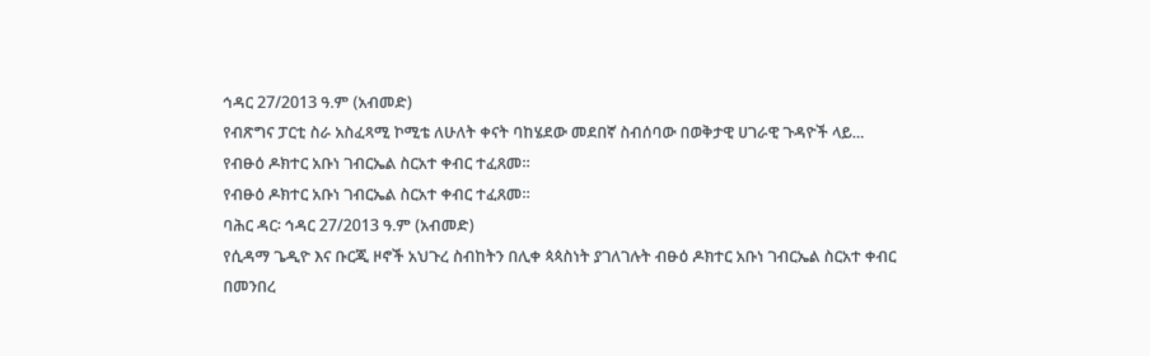ኅዳር 27/2013 ዓ.ም (አብመድ)
የብጽግና ፓርቲ ስራ አስፈጻሚ ኮሚቴ ለሁለት ቀናት ባከሄደው መደበኛ ስብሰባው በወቅታዊ ሀገራዊ ጉዳዮች ላይ...
የብፁዕ ዶክተር አቡነ ገብርኤል ስርአተ ቀብር ተፈጸመ።
የብፁዕ ዶክተር አቡነ ገብርኤል ስርአተ ቀብር ተፈጸመ።
ባሕር ዳር፡ ኅዳር 27/2013 ዓ.ም (አብመድ)
የሲዳማ ጌዲዮ እና ቡርጂ ዞኖች አህጉረ ስብከትን በሊቀ ጳጳስነት ያገለገሉት ብፁዕ ዶክተር አቡነ ገብርኤል ስርአተ ቀብር በመንበረ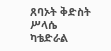ጸባኦት ቅድስት ሥላሴ ካቴድራል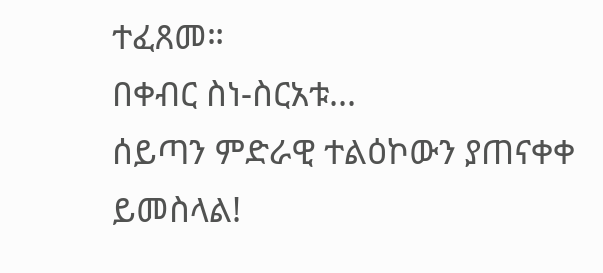ተፈጸመ።
በቀብር ስነ-ስርአቱ...
ሰይጣን ምድራዊ ተልዕኮውን ያጠናቀቀ ይመስላል!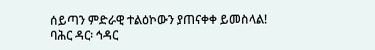ሰይጣን ምድራዊ ተልዕኮውን ያጠናቀቀ ይመስላል!
ባሕር ዳር፡ ኅዳር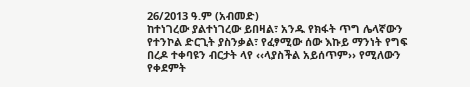26/2013 ዓ.ም (አብመድ)
ከተነገረው ያልተነገረው ይበዛል፣ አንዱ የክፋት ጥግ ሌላኛውን የተንኮል ድርጊት ያስንቃል፣ የፈፃሚው ሰው እኩይ ማንነት የግፍ በረዶ ተቀባዩን ብርታት ላየ ‹‹ላያስችል አይሰጥም›› የሚለውን የቀደምት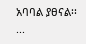አባባል ያፀናል፡፡...